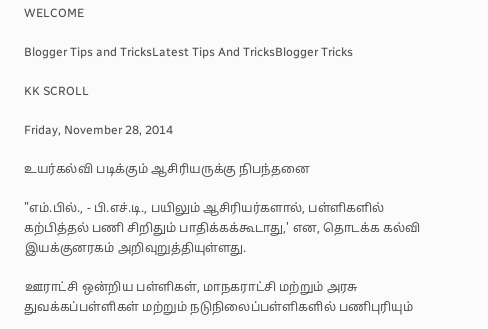WELCOME

Blogger Tips and TricksLatest Tips And TricksBlogger Tricks

KK SCROLL

Friday, November 28, 2014

உயர்கல்வி படிக்கும் ஆசிரியருக்கு நிபந்தனை

"எம்.பில்., - பி.எச்.டி., பயிலும் ஆசிரியர்களால், பள்ளிகளில் கற்பித்தல் பணி சிறிதும் பாதிக்கக்கூடாது,' என, தொடக்க கல்வி இயக்குனரகம் அறிவுறுத்தியுள்ளது.

ஊராட்சி ஒன்றிய பள்ளிகள், மாநகராட்சி மற்றும் அரசு துவக்கப்பள்ளிகள் மற்றும் நடுநிலைப்பள்ளிகளில் பணிபுரியும்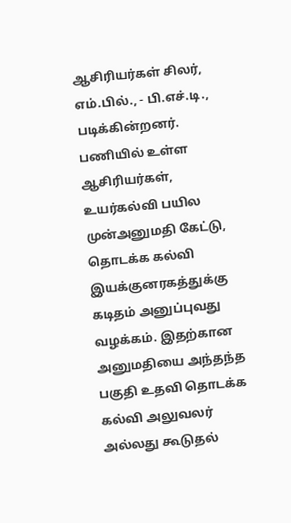ஆசிரியர்கள் சிலர், எம்.பில்., - பி.எச்.டி., படிக்கின்றனர். பணியில் உள்ள ஆசிரியர்கள், உயர்கல்வி பயில முன்அனுமதி கேட்டு, தொடக்க கல்வி இயக்குனரகத்துக்கு கடிதம் அனுப்புவது வழக்கம். இதற்கான அனுமதியை அந்தந்த பகுதி உதவி தொடக்க கல்வி அலுவலர் அல்லது கூடுதல்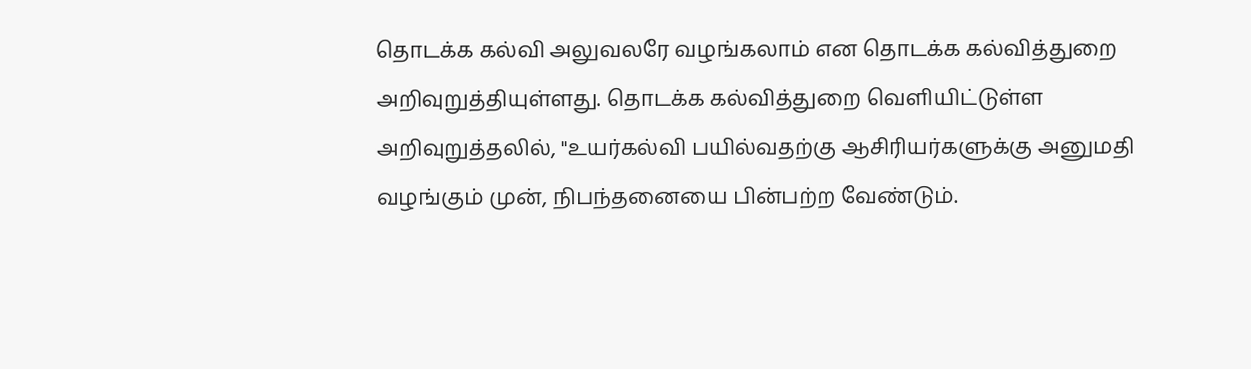தொடக்க கல்வி அலுவலரே வழங்கலாம் என தொடக்க கல்வித்துறை அறிவுறுத்தியுள்ளது. தொடக்க கல்வித்துறை வெளியிட்டுள்ள அறிவுறுத்தலில், "உயர்கல்வி பயில்வதற்கு ஆசிரியர்களுக்கு அனுமதி வழங்கும் முன், நிபந்தனையை பின்பற்ற வேண்டும்.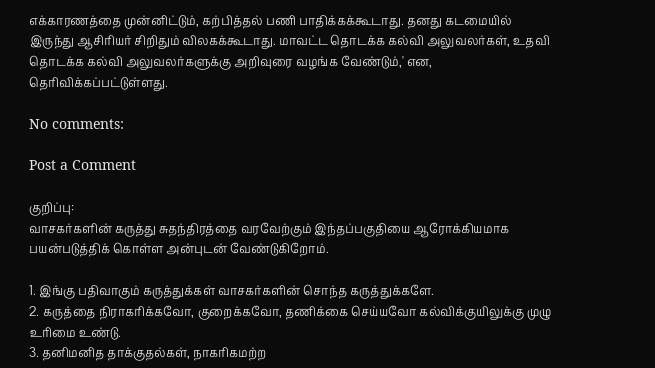எக்காரணத்தை முன்னிட்டும், கற்பித்தல் பணி பாதிக்கக்கூடாது. தனது கடமையில் இருந்து ஆசிரியர் சிறிதும் விலகக்கூடாது. மாவட்ட தொடக்க கல்வி அலுவலர்கள், உதவி தொடக்க கல்வி அலுவலர்களுக்கு அறிவுரை வழங்க வேண்டும்,' என, தெரிவிக்கப்பட்டுள்ளது.

No comments:

Post a Comment

குறிப்பு:
வாசகர்களின் கருத்து சுதந்திரத்தை வரவேற்கும் இந்தப்பகுதியை ஆரோக்கியமாக பயன்படுத்திக் கொள்ள அன்புடன் வேண்டுகிறோம்.

1. இங்கு பதிவாகும் கருத்துக்கள் வாசகர்களின் சொந்த கருத்துக்களே.
2. கருத்தை நிராகரிக்கவோ, குறைக்கவோ, தணிக்கை செய்யவோ கல்விக்குயிலுக்கு முழு உரிமை உண்டு.
3. தனிமனித தாக்குதல்கள், நாகரிகமற்ற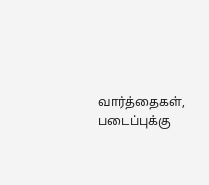வார்த்தைகள், படைப்புக்கு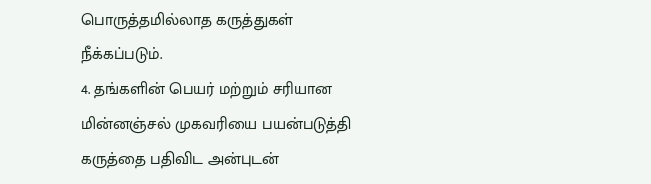பொருத்தமில்லாத கருத்துகள் நீக்கப்படும்.
4. தங்களின் பெயர் மற்றும் சரியான மின்னஞ்சல் முகவரியை பயன்படுத்தி கருத்தை பதிவிட அன்புடன்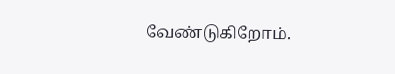வேண்டுகிறோம்.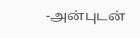-அன்புடன்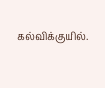கல்விக்குயில்.